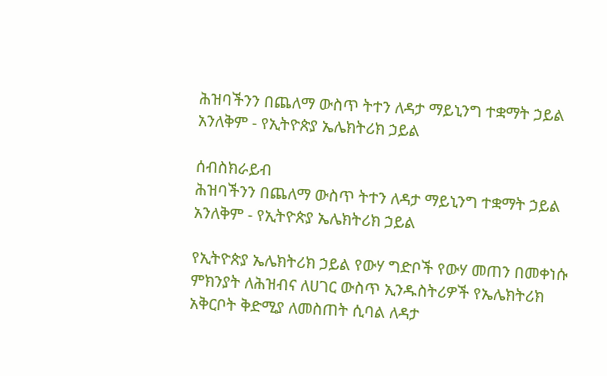ሕዝባችንን በጨለማ ውስጥ ትተን ለዳታ ማይኒንግ ተቋማት ኃይል አንለቅም - የኢትዮጵያ ኤሌክትሪክ ኃይል

ሰብስክራይብ
ሕዝባችንን በጨለማ ውስጥ ትተን ለዳታ ማይኒንግ ተቋማት ኃይል አንለቅም - የኢትዮጵያ ኤሌክትሪክ ኃይል

የኢትዮጵያ ኤሌክትሪክ ኃይል የውሃ ግድቦች የውሃ መጠን በመቀነሱ ምክንያት ለሕዝብና ለሀገር ውስጥ ኢንዱስትሪዎች የኤሌክትሪክ አቅርቦት ቅድሚያ ለመስጠት ሲባል ለዳታ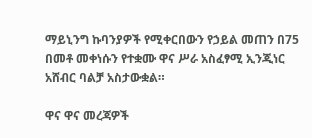ማይኒንግ ኩባንያዎች የሚቀርበውን የኃይል መጠን በ75 በመቶ መቀነሱን የተቋሙ ዋና ሥራ አስፈፃሚ ኢንጂነር አሸብር ባልቻ አስታውቋል።

ዋና ዋና መረጃዎች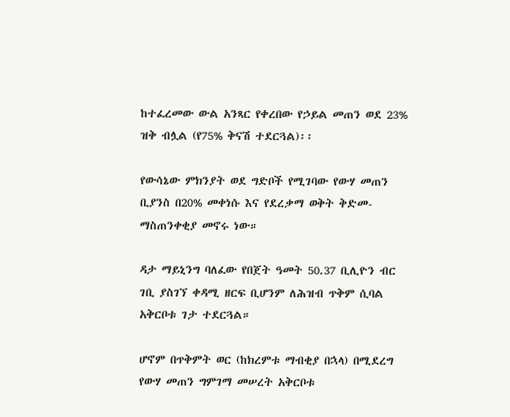ከተፈረመው ውል አንጻር የቀረበው የኃይል መጠን ወደ 23% ዝቅ ብሏል (የ75% ቅናሽ ተደርጓል)፡፡

የውሳኔው ምክንያት ወደ ግድቦች የሚገባው የውሃ መጠን ቢያንስ በ20% መቀነሱ እና የደረቃማ ወቅት ቅድመ-ማስጠንቀቂያ መኖሩ ነው።

ዳታ ማይኒንግ ባለፈው የበጀት ዓመት 50.37 ቢሊዮን ብር ገቢ ያስገኘ ቀዳሚ ዘርፍ ቢሆንም ለሕዝብ ጥቅም ሲባል አቅርቦቱ ገታ ተደርጓል።

ሆኖም በጥቅምት ወር (ከክረምቱ ማብቂያ በኋላ) በሚደረግ የውሃ መጠን ግምገማ መሠረት አቅርቦቱ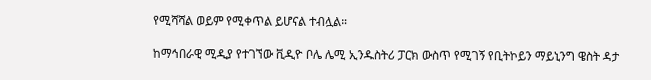የሚሻሻል ወይም የሚቀጥል ይሆናል ተብሏል።

ከማኅበራዊ ሚዲያ የተገኘው ቪዲዮ ቦሌ ሌሚ ኢንዱስትሪ ፓርክ ውስጥ የሚገኝ የቢትኮይን ማይኒንግ ዌስት ዳታ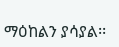ማዕከልን ያሳያል፡፡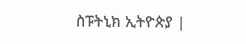ስፑትኒክ ኢትዮጵያ |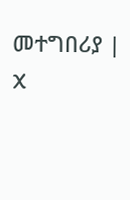መተግበሪያ | X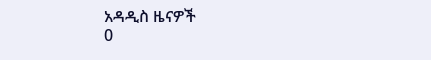አዳዲስ ዜናዎች
0